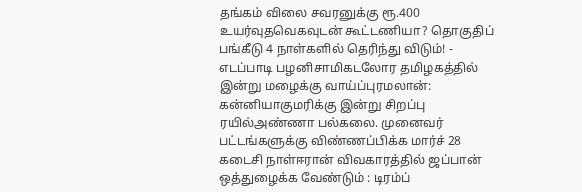தங்கம் விலை சவரனுக்கு ரூ.400 உயர்வுதவெகவுடன் கூட்டணியா? தொகுதிப் பங்கீடு 4 நாள்களில் தெரிந்து விடும்! - எடப்பாடி பழனிசாமிகடலோர தமிழகத்தில் இன்று மழைக்கு வாய்ப்புரமலான்: கன்னியாகுமரிக்கு இன்று சிறப்பு ரயில்அண்ணா பல்கலை. முனைவர் பட்டங்களுக்கு விண்ணப்பிக்க மார்ச் 28 கடைசி நாள்ஈரான் விவகாரத்தில் ஜப்பான் ஒத்துழைக்க வேண்டும் : டிரம்ப்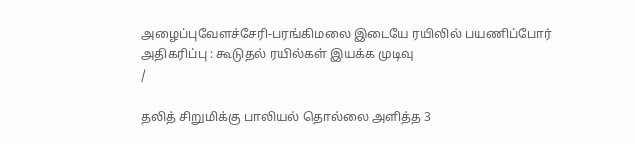அழைப்புவேளச்சேரி-பரங்கிமலை இடையே ரயிலில் பயணிப்போர் அதிகரிப்பு : கூடுதல் ரயில்கள் இயக்க முடிவு
/

தலித் சிறுமிக்கு பாலியல் தொல்லை அளித்த 3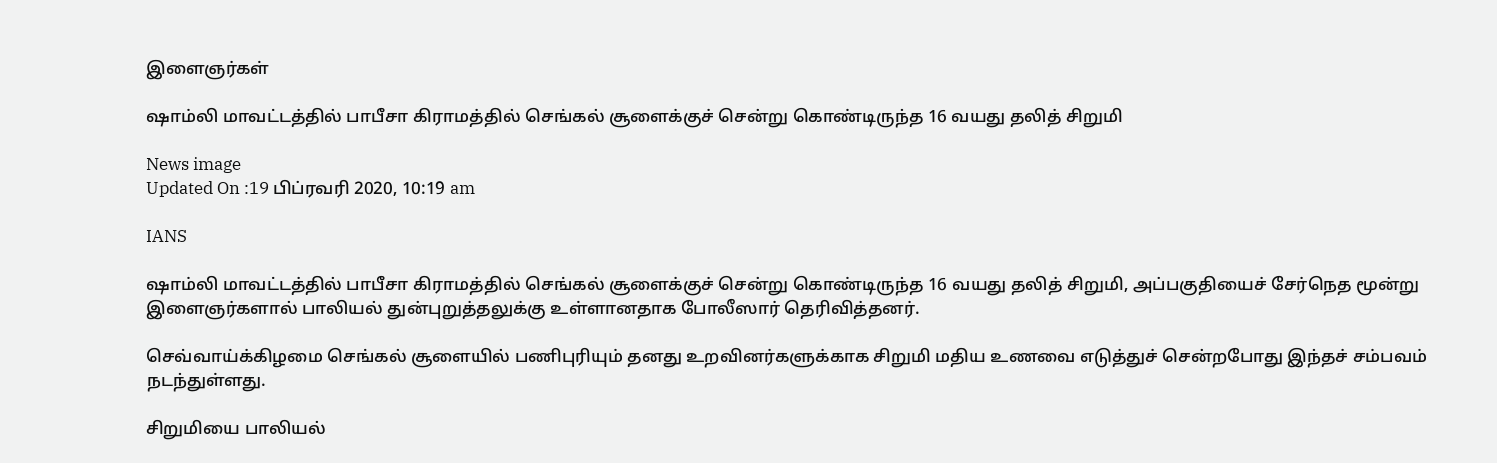இளைஞர்கள்

ஷாம்லி மாவட்டத்தில் பாபீசா கிராமத்தில் செங்கல் சூளைக்குச் சென்று கொண்டிருந்த 16 வயது தலித் சிறுமி

News image
Updated On :19 பிப்ரவரி 2020, 10:19 am

IANS

ஷாம்லி மாவட்டத்தில் பாபீசா கிராமத்தில் செங்கல் சூளைக்குச் சென்று கொண்டிருந்த 16 வயது தலித் சிறுமி, அப்பகுதியைச் சேர்நெத மூன்று இளைஞர்களால் பாலியல் துன்புறுத்தலுக்கு உள்ளானதாக போலீஸார் தெரிவித்தனர்.

செவ்வாய்க்கிழமை செங்கல் சூளையில் பணிபுரியும் தனது உறவினர்களுக்காக சிறுமி மதிய உணவை எடுத்துச் சென்றபோது இந்தச் சம்பவம் நடந்துள்ளது.

சிறுமியை பாலியல்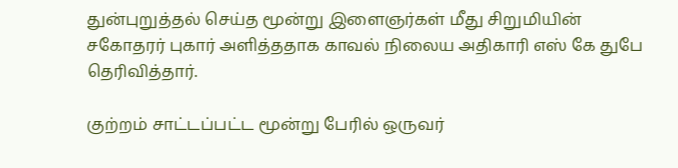துன்புறுத்தல் செய்த மூன்று இளைஞர்கள் மீது சிறுமியின் சகோதரர் புகார் அளித்ததாக காவல் நிலைய அதிகாரி எஸ் கே துபே தெரிவித்தார்.

குற்றம் சாட்டப்பட்ட மூன்று பேரில் ஒருவர்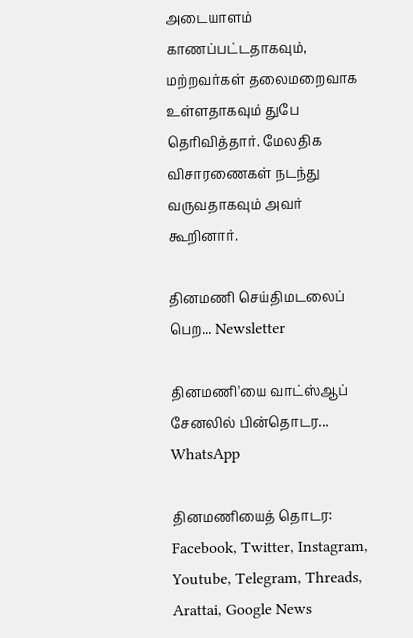அடையாளம் காணப்பட்டதாகவும், மற்றவர்கள் தலைமறைவாக உள்ளதாகவும் துபே தெரிவித்தார். மேலதிக விசாரணைகள் நடந்து வருவதாகவும் அவர் கூறினார்.

தினமணி செய்திமடலைப் பெற... Newsletter

தினமணி'யை வாட்ஸ்ஆப் சேனலில் பின்தொடர... WhatsApp

தினமணியைத் தொடர: Facebook, Twitter, Instagram, Youtube, Telegram, Threads, Arattai, Google News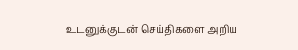உடனுக்குடன் செய்திகளை அறிய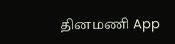தினமணி App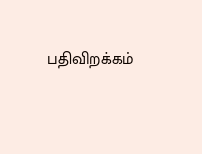பதிவிறக்கம்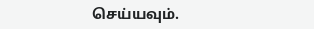செய்யவும்.